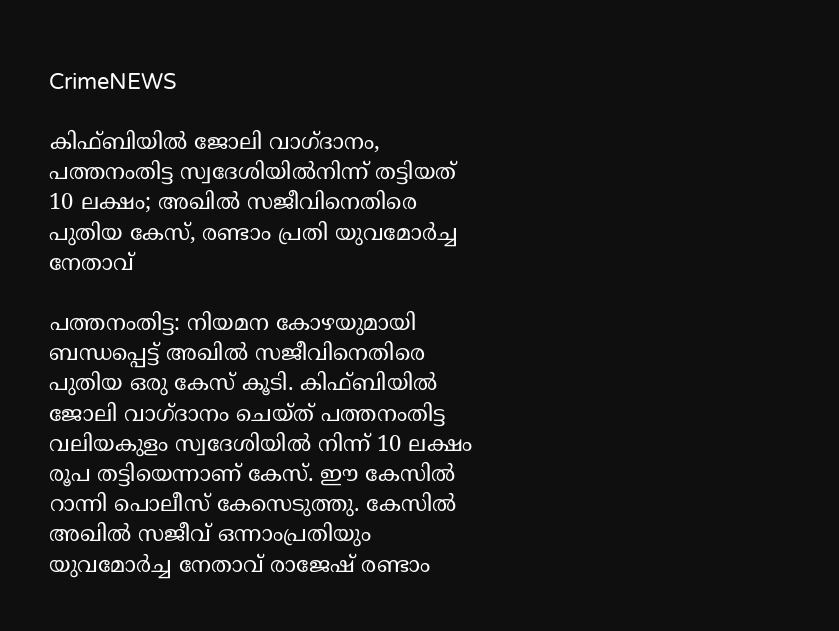CrimeNEWS

കിഫ്ബിയിൽ ജോലി വാഗ്ദാനം, പത്തനംതിട്ട സ്വദേശിയിൽനിന്ന് തട്ടിയത് 10 ലക്ഷം; അഖിൽ സജീവിനെതിരെ പുതിയ കേസ്, രണ്ടാം പ്രതി യുവമോർച്ച നേതാവ്

പത്തനംതിട്ട: നിയമന കോഴയുമായി ബന്ധപ്പെട്ട് അഖിൽ സജീവിനെതിരെ പുതിയ ഒരു കേസ് കൂടി. കിഫ്ബിയിൽ ജോലി വാഗ്ദാനം ചെയ്ത് പത്തനംതിട്ട വലിയകുളം സ്വദേശിയിൽ നിന്ന് 10 ലക്ഷം രൂപ തട്ടിയെന്നാണ് കേസ്. ഈ കേസിൽ റാന്നി പൊലീസ് കേസെടുത്തു. കേസിൽ അഖിൽ സജീവ് ഒന്നാംപ്രതിയും യുവമോർച്ച നേതാവ് രാജേഷ് രണ്ടാം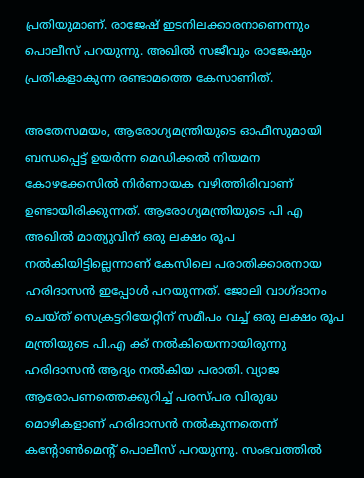പ്രതിയുമാണ്. രാജേഷ് ഇടനിലക്കാരനാണെന്നും പൊലീസ് പറയുന്നു. അഖിൽ സജീവും രാജേഷും പ്രതികളാകുന്ന രണ്ടാമത്തെ കേസാണിത്.

അതേസമയം, ആരോഗ്യമന്ത്രിയുടെ ഓഫീസുമായി ബന്ധപ്പെട്ട് ഉയർന്ന മെഡിക്കല്‍ നിയമന കോഴക്കേസിൽ നിർണായക വഴിത്തിരിവാണ് ഉണ്ടായിരിക്കുന്നത്. ആരോഗ്യമന്ത്രിയുടെ പി എ അഖിൽ മാത്യുവിന് ഒരു ലക്ഷം രൂപ നൽകിയിട്ടില്ലെന്നാണ് കേസിലെ പരാതിക്കാരനായ ഹരിദാസൻ ഇപ്പോൾ പറയുന്നത്. ജോലി വാഗ്ദാനം ചെയ്ത് സെക്രട്ടറിയേറ്റിന് സമീപം വച്ച് ഒരു ലക്ഷം രൂപ മന്ത്രിയുടെ പി.എ ക്ക് നൽകിയെന്നായിരുന്നു ഹരിദാസൻ ആദ്യം നൽകിയ പരാതി. വ്യാജ ആരോപണത്തെക്കുറിച്ച് പരസ്പര വിരുദ്ധ മൊഴികളാണ് ഹരിദാസന്‍ നല്‍കുന്നതെന്ന് കന്‍റോണ്‍മെന്‍റ് പൊലീസ് പറയുന്നു. സംഭവത്തില്‍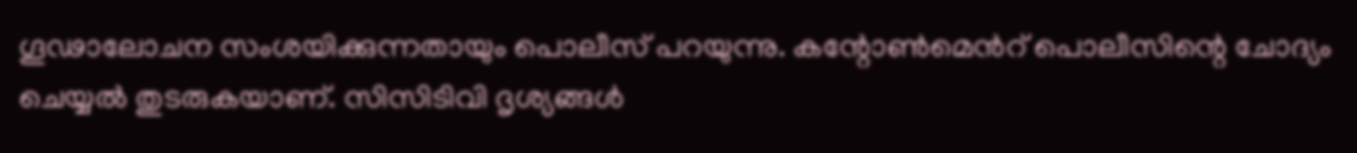ഗൂഢാലോചന സംശയിക്കുന്നതായും പൊലീസ് പറയുന്നു. കന്റോൺമെൻറ് പൊലീസിന്റെ ചോദ്യം ചെയ്യൽ തുടരുകയാണ്. സിസിടിവി ദൃശ്യങ്ങൾ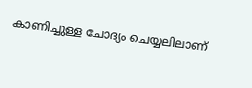കാണിച്ചുള്ള ചോദ്യം ചെയ്യലിലാണ്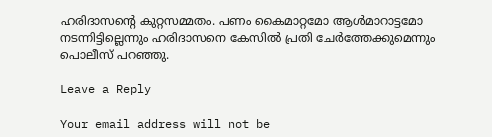ഹരിദാസന്റെ കുറ്റസമ്മതം. പണം കൈമാറ്റമോ ആൾമാറാട്ടമോ നടന്നിട്ടില്ലെന്നും ഹരിദാസനെ കേസിൽ പ്രതി ചേർത്തേക്കുമെന്നും പൊലീസ് പറഞ്ഞു.

Leave a Reply

Your email address will not be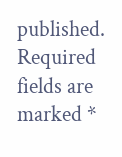published. Required fields are marked *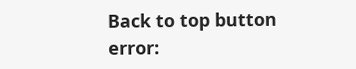Back to top button
error: